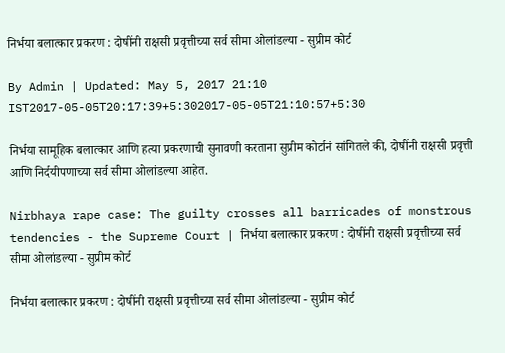निर्भया बलात्कार प्रकरण : दोषींनी राक्षसी प्रवृत्तीच्या सर्व सीमा ओलांडल्या - सुप्रीम कोर्ट

By Admin | Updated: May 5, 2017 21:10 IST2017-05-05T20:17:39+5:302017-05-05T21:10:57+5:30

निर्भया सामूहिक बलात्कार आणि हत्या प्रकरणाची सुनावणी करताना सुप्रीम कोर्टानं सांगितले की, दोषींनी राक्षसी प्रवृत्ती आणि निर्दयीपणाच्या सर्व सीमा ओलांडल्या आहेत.

Nirbhaya rape case: The guilty crosses all barricades of monstrous tendencies - the Supreme Court | निर्भया बलात्कार प्रकरण : दोषींनी राक्षसी प्रवृत्तीच्या सर्व सीमा ओलांडल्या - सुप्रीम कोर्ट

निर्भया बलात्कार प्रकरण : दोषींनी राक्षसी प्रवृत्तीच्या सर्व सीमा ओलांडल्या - सुप्रीम कोर्ट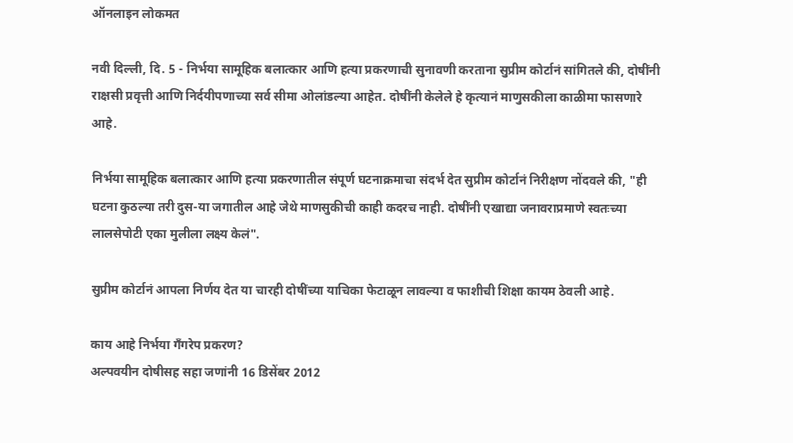ऑनलाइन लोकमत

नवी दिल्ली, दि. 5 - निर्भया सामूहिक बलात्कार आणि हत्या प्रकरणाची सुनावणी करताना सुप्रीम कोर्टानं सांगितले की, दोषींनी राक्षसी प्रवृत्ती आणि निर्दयीपणाच्या सर्व सीमा ओलांडल्या आहेत. दोषींनी केलेले हे कृत्यानं माणुसकीला काळीमा फासणारे आहे.

निर्भया सामूहिक बलात्कार आणि हत्या प्रकरणातील संपूर्ण घटनाक्रमाचा संदर्भ देत सुप्रीम कोर्टानं निरीक्षण नोंदवले की, "ही घटना कुठल्या तरी दुस-या जगातील आहे जेथे माणसुकीची काही कदरच नाही. दोषींनी एखाद्या जनावराप्रमाणे स्वतःच्या लालसेपोटी एका मुलीला लक्ष्य केलं".

सुप्रीम कोर्टानं आपला निर्णय देत या चारही दोषींच्या याचिका फेटाळून लावल्या व फाशीची शिक्षा कायम ठेवली आहे.

काय आहे निर्भया गँगरेप प्रकरण?
अल्पवयीन दोषीसह सहा जणांनी 16 डिसेंबर 2012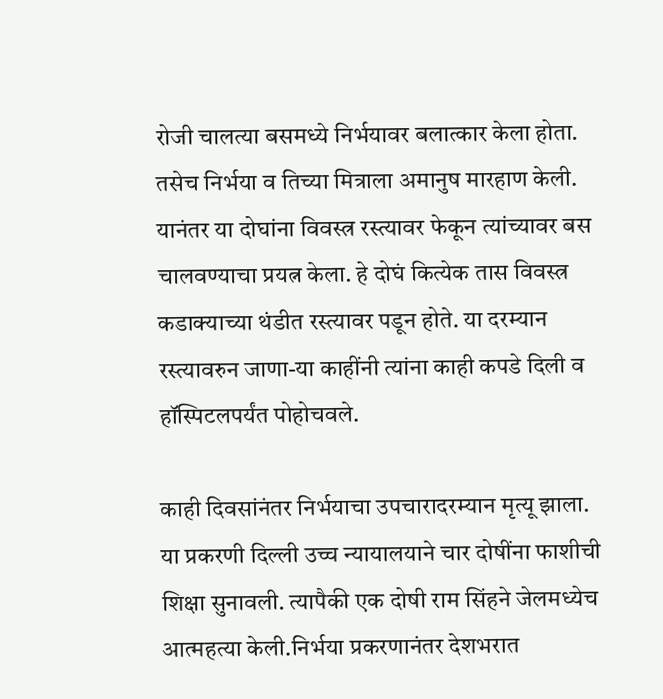रोजी चालत्या बसमध्ये निर्भयावर बलात्कार केला होता. तसेच निर्भया व तिच्या मित्राला अमानुष मारहाण केली. यानंतर या दोघांना विवस्त्र रस्त्यावर फेकून त्यांच्यावर बस चालवण्याचा प्रयत्न केला. हे दोघं कित्येक तास विवस्त्र कडाक्याच्या थंडीत रस्त्यावर पडून होते. या दरम्यान रस्त्यावरुन जाणा-या काहींनी त्यांना काही कपडे दिली व हॉस्पिटलपर्यंत पोहोचवले.

काही दिवसांनंतर निर्भयाचा उपचारादरम्यान मृत्यू झाला.  या प्रकरणी दिल्ली उच्च न्यायालयाने चार दोषींना फाशीची शिक्षा सुनावली. त्यापैकी एक दोषी राम सिंहने जेलमध्येच आत्महत्या केली.निर्भया प्रकरणानंतर देशभरात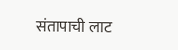संतापाची लाट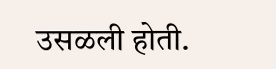उसळली होती.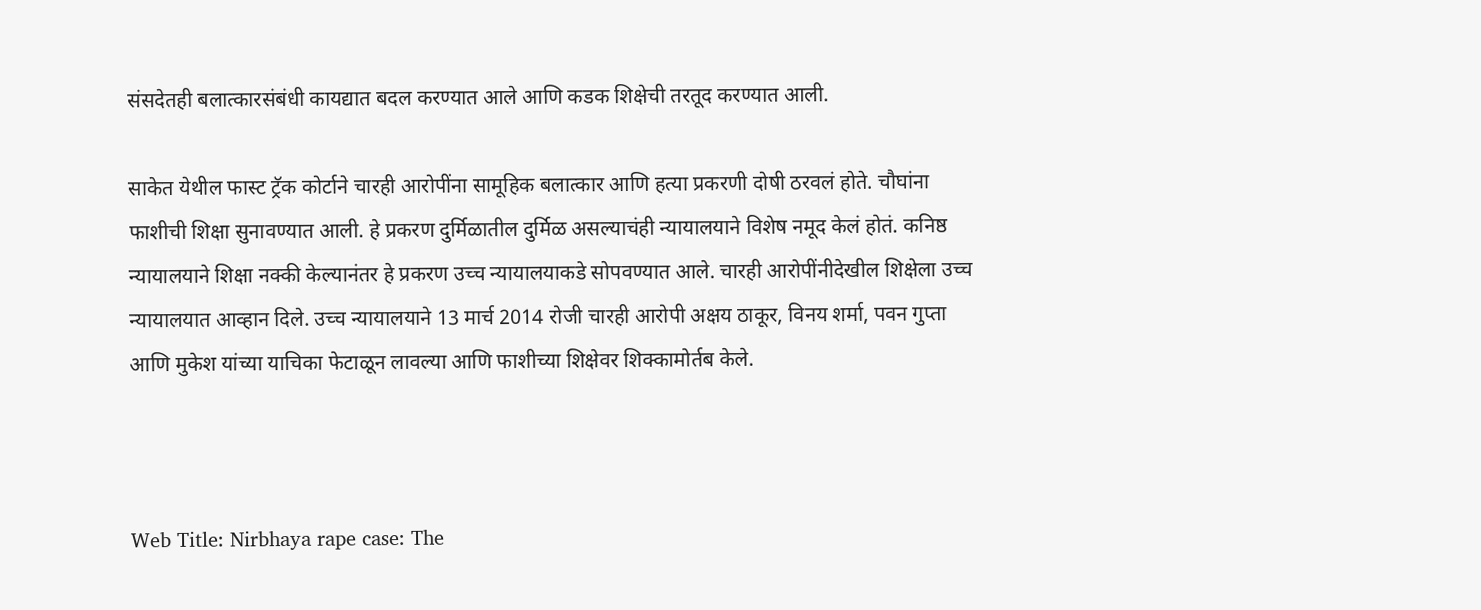संसदेतही बलात्कारसंबंधी कायद्यात बदल करण्यात आले आणि कडक शिक्षेची तरतूद करण्यात आली.

साकेत येथील फास्ट ट्रॅक कोर्टाने चारही आरोपींना सामूहिक बलात्कार आणि हत्या प्रकरणी दोषी ठरवलं होते. चौघांना फाशीची शिक्षा सुनावण्यात आली. हे प्रकरण दुर्मिळातील दुर्मिळ असल्याचंही न्यायालयाने विशेष नमूद केलं होतं. कनिष्ठ न्यायालयाने शिक्षा नक्की केल्यानंतर हे प्रकरण उच्च न्यायालयाकडे सोपवण्यात आले. चारही आरोपींनीदेखील शिक्षेला उच्च न्यायालयात आव्हान दिले. उच्च न्यायालयाने 13 मार्च 2014 रोजी चारही आरोपी अक्षय ठाकूर, विनय शर्मा, पवन गुप्ता आणि मुकेश यांच्या याचिका फेटाळून लावल्या आणि फाशीच्या शिक्षेवर शिक्कामोर्तब केले.



Web Title: Nirbhaya rape case: The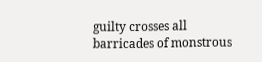guilty crosses all barricades of monstrous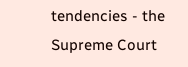tendencies - the Supreme Court